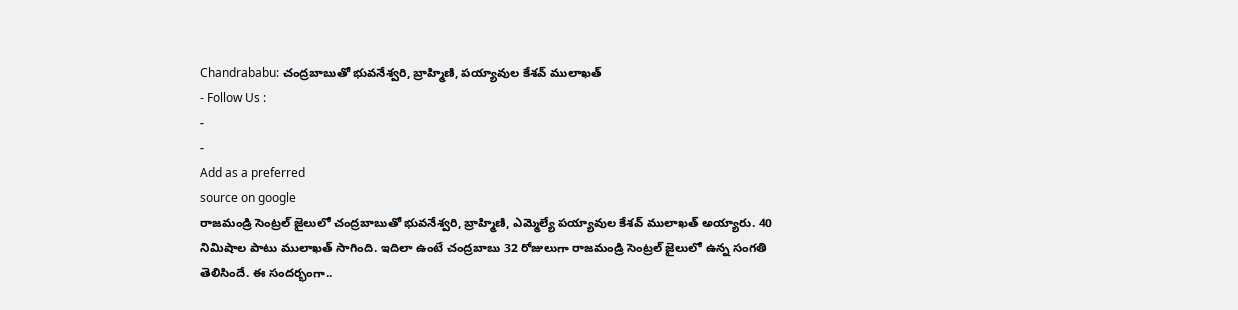Chandrababu: చంద్రబాబుతో భువనేశ్వరి, బ్రాహ్మిణి, పయ్యావుల కేశవ్ ములాఖత్
- Follow Us :
-
-
Add as a preferred
source on google
రాజమండ్రి సెంట్రల్ జైలులో చంద్రబాబుతో భువనేశ్వరి, బ్రాహ్మిణి, ఎమ్మెల్యే పయ్యావుల కేశవ్ ములాఖత్ అయ్యారు. 40 నిమిషాల పాటు ములాఖత్ సాగింది. ఇదిలా ఉంటే చంద్రబాబు 32 రోజులుగా రాజమండ్రి సెంట్రల్ జైలులో ఉన్న సంగతి తెలిసిందే. ఈ సందర్భంగా..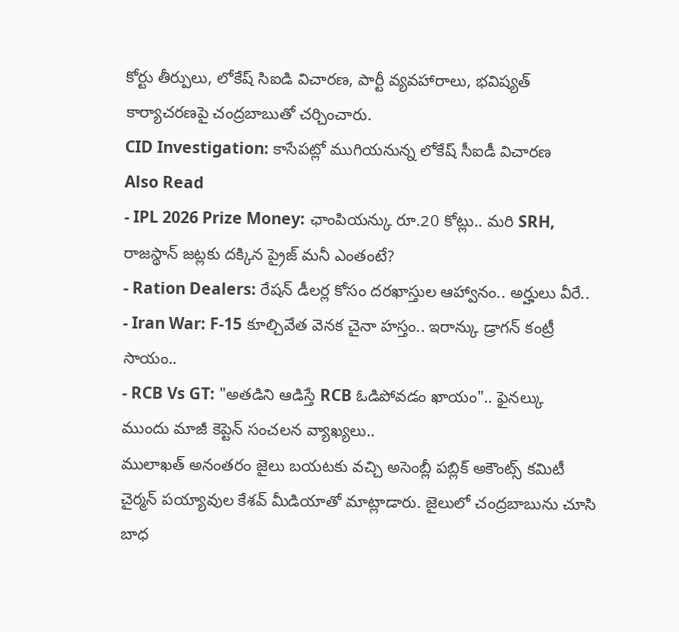కోర్టు తీర్పులు, లోకేష్ సిఐడి విచారణ, పార్టీ వ్యవహారాలు, భవిష్యత్ కార్యాచరణపై చంద్రబాబుతో చర్చించారు.
CID Investigation: కాసేపట్లో ముగియనున్న లోకేష్ సీఐడీ విచారణ
Also Read
- IPL 2026 Prize Money: ఛాంపియన్కు రూ.20 కోట్లు.. మరి SRH, రాజస్థాన్ జట్లకు దక్కిన ప్రైజ్ మనీ ఎంతంటే?
- Ration Dealers: రేషన్ డీలర్ల కోసం దరఖాస్తుల ఆహ్వానం.. అర్హులు వీరే..
- Iran War: F-15 కూల్చివేత వెనక చైనా హస్తం.. ఇరాన్కు డ్రాగన్ కంట్రీ సాయం..
- RCB Vs GT: "అతడిని ఆడిస్తే RCB ఓడిపోవడం ఖాయం".. ఫైనల్కు ముందు మాజీ కెప్టెన్ సంచలన వ్యాఖ్యలు..
ములాఖత్ అనంతరం జైలు బయటకు వచ్చి అసెంబ్లీ పబ్లిక్ అకౌంట్స్ కమిటీ చైర్మన్ పయ్యావుల కేశవ్ మీడియాతో మాట్లాడారు. జైలులో చంద్రబాబును చూసి బాధ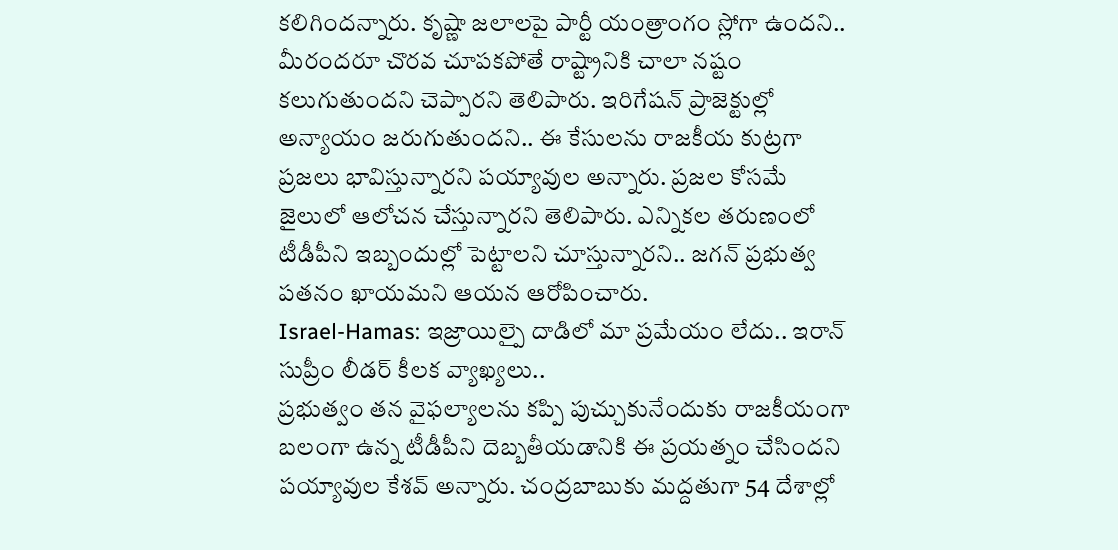కలిగిందన్నారు. కృష్ణా జలాలపై పార్టీ యంత్రాంగం స్లోగా ఉందని.. మీరందరూ చొరవ చూపకపోతే రాష్ట్రానికి చాలా నష్టం కలుగుతుందని చెప్పారని తెలిపారు. ఇరిగేషన్ ప్రాజెక్టుల్లో అన్యాయం జరుగుతుందని.. ఈ కేసులను రాజకీయ కుట్రగా ప్రజలు భావిస్తున్నారని పయ్యావుల అన్నారు. ప్రజల కోసమే జైలులో ఆలోచన చేస్తున్నారని తెలిపారు. ఎన్నికల తరుణంలో టీడీపీని ఇబ్బందుల్లో పెట్టాలని చూస్తున్నారని.. జగన్ ప్రభుత్వ పతనం ఖాయమని ఆయన ఆరోపించారు.
Israel-Hamas: ఇజ్రాయిల్పై దాడిలో మా ప్రమేయం లేదు.. ఇరాన్ సుప్రీం లీడర్ కీలక వ్యాఖ్యలు..
ప్రభుత్వం తన వైఫల్యాలను కప్పి పుచ్చుకునేందుకు రాజకీయంగా బలంగా ఉన్న టీడీపీని దెబ్బతీయడానికి ఈ ప్రయత్నం చేసిందని పయ్యావుల కేశవ్ అన్నారు. చంద్రబాబుకు మద్దతుగా 54 దేశాల్లో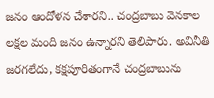జనం ఆందోళన చేశారని.. చంద్రబాబు వెనకాల లక్షల మంది జనం ఉన్నారని తెలిపారు. అవినీతి జరగలేదు, కక్షపూరితంగానే చంద్రబాబును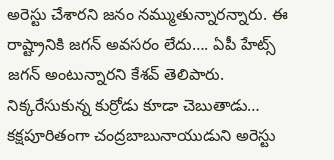అరెస్టు చేశారని జనం నమ్ముతున్నారన్నారు. ఈ రాష్ట్రానికి జగన్ అవసరం లేదు…. ఏపీ హేట్స్ జగన్ అంటున్నారని కేశవ్ తెలిపారు. నిక్కరేసుకున్న కుర్రోడు కూడా చెబుతాడు… కక్షపూరితంగా చంద్రబాబునాయుడుని అరెస్టు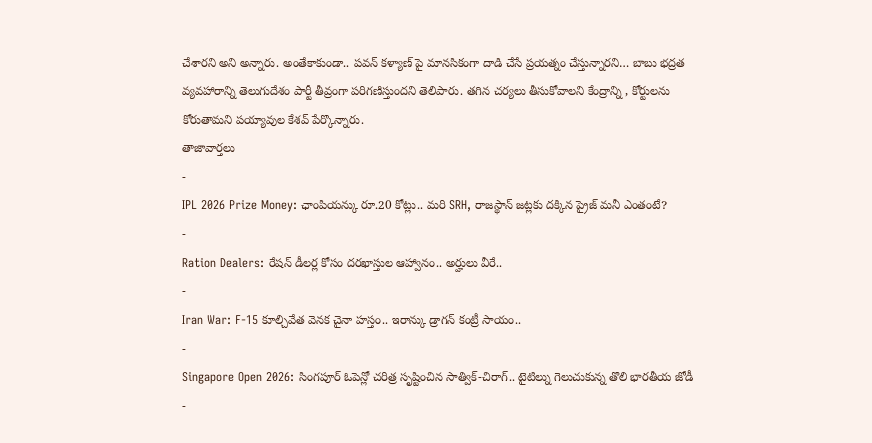చేశారని అని అన్నారు. అంతేకాకుండా.. పవన్ కళ్యాణ్ పై మానసికంగా దాడి చేసే ప్రయత్నం చేస్తున్నారని… బాబు భద్రత వ్యవహారాన్ని తెలుగుదేశం పార్టీ తీవ్రంగా పరిగణిస్తుందని తెలిపారు. తగిన చర్యలు తీసుకోవాలని కేంద్రాన్ని , కోర్టులను కోరుతామని పయ్యావుల కేశవ్ పేర్కొన్నారు.
తాజావార్తలు
-
IPL 2026 Prize Money: ఛాంపియన్కు రూ.20 కోట్లు.. మరి SRH, రాజస్థాన్ జట్లకు దక్కిన ప్రైజ్ మనీ ఎంతంటే?
-
Ration Dealers: రేషన్ డీలర్ల కోసం దరఖాస్తుల ఆహ్వానం.. అర్హులు వీరే..
-
Iran War: F-15 కూల్చివేత వెనక చైనా హస్తం.. ఇరాన్కు డ్రాగన్ కంట్రీ సాయం..
-
Singapore Open 2026: సింగపూర్ ఓపెన్లో చరిత్ర సృష్టించిన సాత్విక్-చిరాగ్.. టైటిల్ను గెలుచుకున్న తొలి భారతీయ జోడీ
-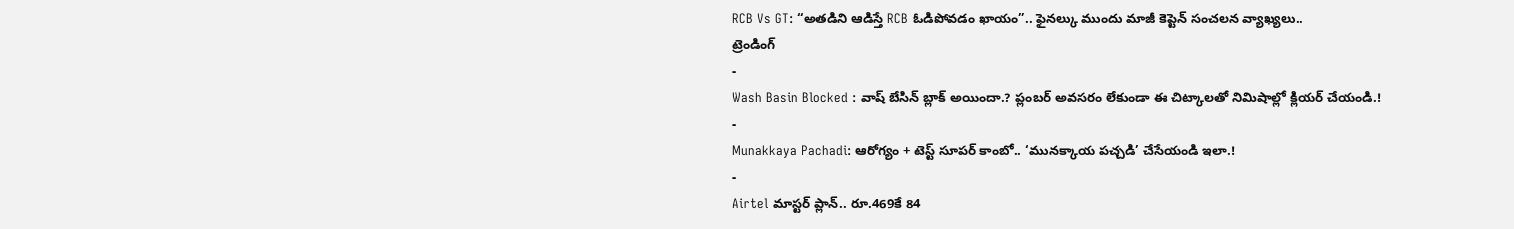RCB Vs GT: “అతడిని ఆడిస్తే RCB ఓడిపోవడం ఖాయం”.. ఫైనల్కు ముందు మాజీ కెప్టెన్ సంచలన వ్యాఖ్యలు..
ట్రెండింగ్
-
Wash Basin Blocked : వాష్ బేసిన్ బ్లాక్ అయిందా.? ప్లంబర్ అవసరం లేకుండా ఈ చిట్కాలతో నిమిషాల్లో క్లియర్ చేయండి.!
-
Munakkaya Pachadi: ఆరోగ్యం + టెస్ట్ సూపర్ కాంబో.. ‘మునక్కాయ పచ్చడి’ చేసేయండి ఇలా.!
-
Airtel మాస్టర్ ప్లాన్.. రూ.469కే 84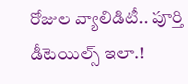రోజుల వ్యాలిడిటీ.. పూర్తి డీటెయిల్స్ ఇలా.!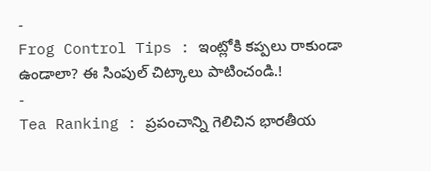-
Frog Control Tips : ఇంట్లోకి కప్పలు రాకుండా ఉండాలా? ఈ సింపుల్ చిట్కాలు పాటించండి.!
-
Tea Ranking : ప్రపంచాన్ని గెలిచిన భారతీయ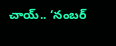చాయ్.. ‘నంబర్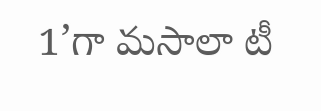1’గా మసాలా టీ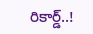రికార్డ్..!